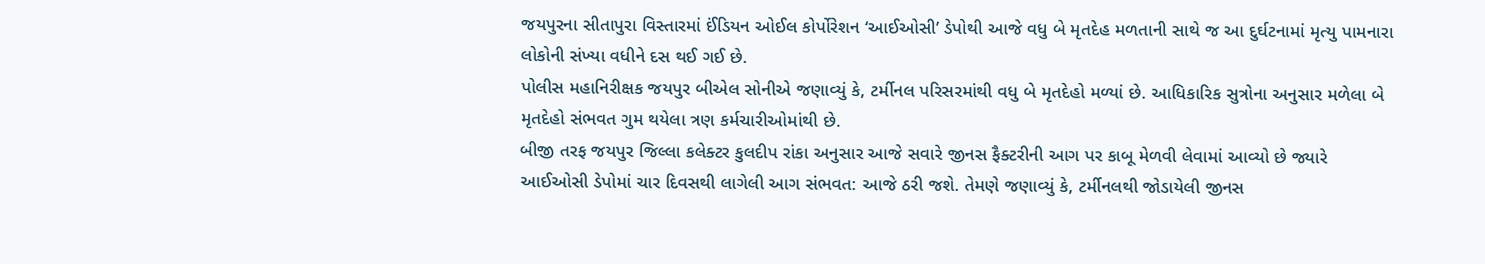જયપુરના સીતાપુરા વિસ્તારમાં ઈંડિયન ઓઈલ કોર્પોરેશન ‘આઈઓસી’ ડેપોથી આજે વધુ બે મૃતદેહ મળતાની સાથે જ આ દુર્ઘટનામાં મૃત્યુ પામનારા લોકોની સંખ્યા વધીને દસ થઈ ગઈ છે.
પોલીસ મહાનિરીક્ષક જયપુર બીએલ સોનીએ જણાવ્યું કે, ટર્મીનલ પરિસરમાંથી વધુ બે મૃતદેહો મળ્યાં છે. આધિકારિક સુત્રોના અનુસાર મળેલા બે મૃતદેહો સંભવત ગુમ થયેલા ત્રણ કર્મચારીઓમાંથી છે.
બીજી તરફ જયપુર જિલ્લા કલેક્ટર કુલદીપ રાંકા અનુસાર આજે સવારે જીનસ ફૈક્ટરીની આગ પર કાબૂ મેળવી લેવામાં આવ્યો છે જ્યારે આઈઓસી ડેપોમાં ચાર દિવસથી લાગેલી આગ સંભવત: આજે ઠરી જશે. તેમણે જણાવ્યું કે, ટર્મીનલથી જોડાયેલી જીનસ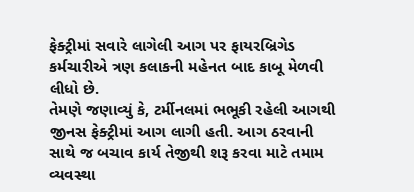ફેક્ટ્રીમાં સવારે લાગેલી આગ પર ફાયરબ્રિગેડ કર્મચારીએ ત્રણ કલાકની મહેનત બાદ કાબૂ મેળવી લીધો છે.
તેમણે જણાવ્યું કે, ટર્મીનલમાં ભભૂકી રહેલી આગથી જીનસ ફેક્ટ્રીમાં આગ લાગી હતી. આગ ઠરવાની સાથે જ બચાવ કાર્ય તેજીથી શરૂ કરવા માટે તમામ વ્યવસ્થા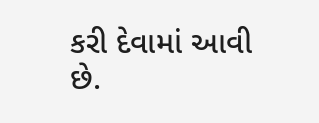કરી દેવામાં આવી છે.